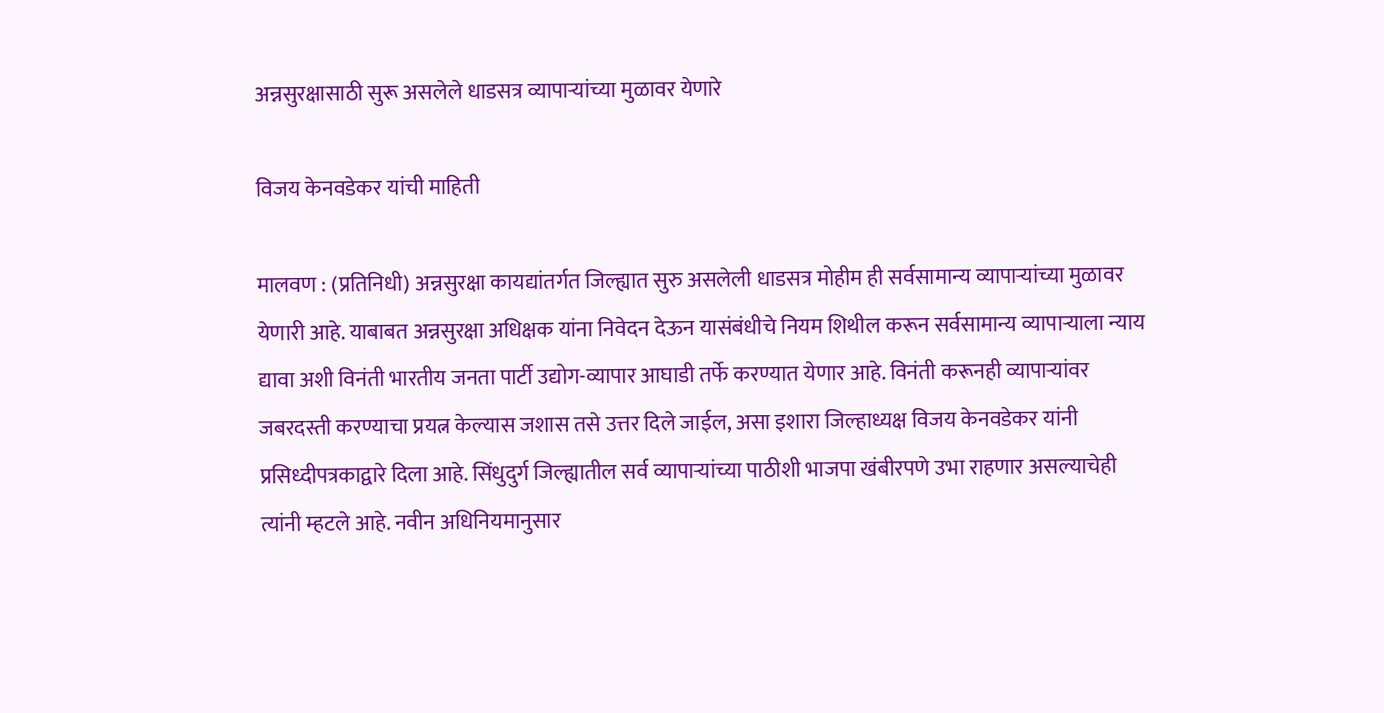अन्नसुरक्षासाठी सुरू असलेले धाडसत्र व्यापाऱ्यांच्या मुळावर येणारे

विजय केनवडेकर यांची माहिती

मालवण : (प्रतिनिधी) अन्नसुरक्षा कायद्यांतर्गत जिल्ह्यात सुरु असलेली धाडसत्र मोहीम ही सर्वसामान्य व्यापाऱ्यांच्या मुळावर येणारी आहे. याबाबत अन्नसुरक्षा अधिक्षक यांना निवेदन देऊन यासंबंधीचे नियम शिथील करून सर्वसामान्य व्यापाऱ्याला न्याय द्यावा अशी विनंती भारतीय जनता पार्टी उद्योग-व्यापार आघाडी तर्फे करण्यात येणार आहे. विनंती करूनही व्यापाऱ्यांवर जबरदस्ती करण्याचा प्रयत्न केल्यास जशास तसे उत्तर दिले जाईल, असा इशारा जिल्हाध्यक्ष विजय केनवडेकर यांनी प्रसिध्दीपत्रकाद्वारे दिला आहे. सिंधुदुर्ग जिल्ह्यातील सर्व व्यापाऱ्यांच्या पाठीशी भाजपा खंबीरपणे उभा राहणार असल्याचेही त्यांनी म्हटले आहे. नवीन अधिनियमानुसार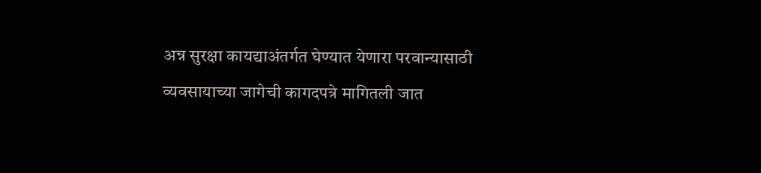अन्न सुरक्षा कायद्याअंतर्गत घेण्यात येणारा परवान्यासाठी व्यवसायाच्या जागेची कागदपत्रे मागितली जात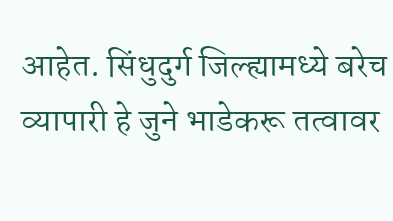आहेत. सिंधुदुर्ग जिल्ह्यामध्ये बरेच व्यापारी हे जुने भाडेकरू तत्वावर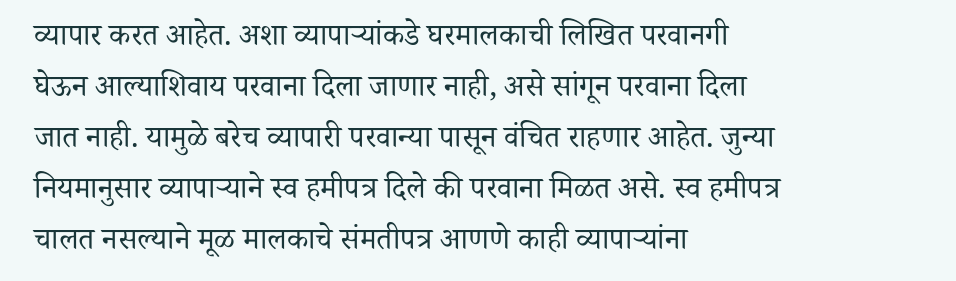व्यापार करत आहेत. अशा व्यापाऱ्यांकडे घरमालकाची लिखित परवानगी घेऊन आल्याशिवाय परवाना दिला जाणार नाही, असे सांगून परवाना दिला जात नाही. यामुळे बरेच व्यापारी परवान्या पासून वंचित राहणार आहेत. जुन्या नियमानुसार व्यापाऱ्याने स्व हमीपत्र दिले की परवाना मिळत असे. स्व हमीपत्र चालत नसल्याने मूळ मालकाचे संमतीपत्र आणणे काही व्यापाऱ्यांना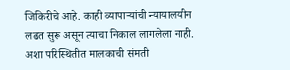जिकिरीचे आहे. काही व्यापाऱ्यांची न्यायालयीन लढत सुरू असून त्याचा निकाल लागलेला नाही. अशा परिस्थितीत मालकाची संमती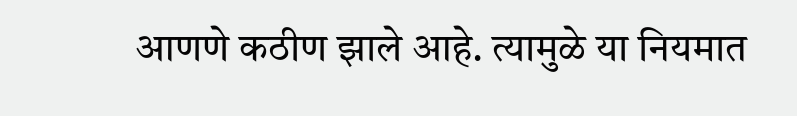आणणे कठीण झाले आहे. त्यामुळे या नियमात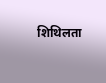शिथिलता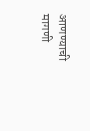आणण्याची मागणी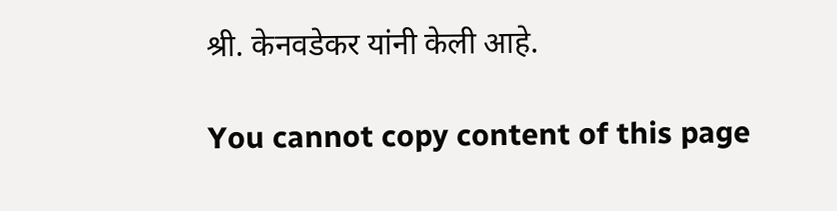श्री. केनवडेकर यांनी केली आहे.

You cannot copy content of this page